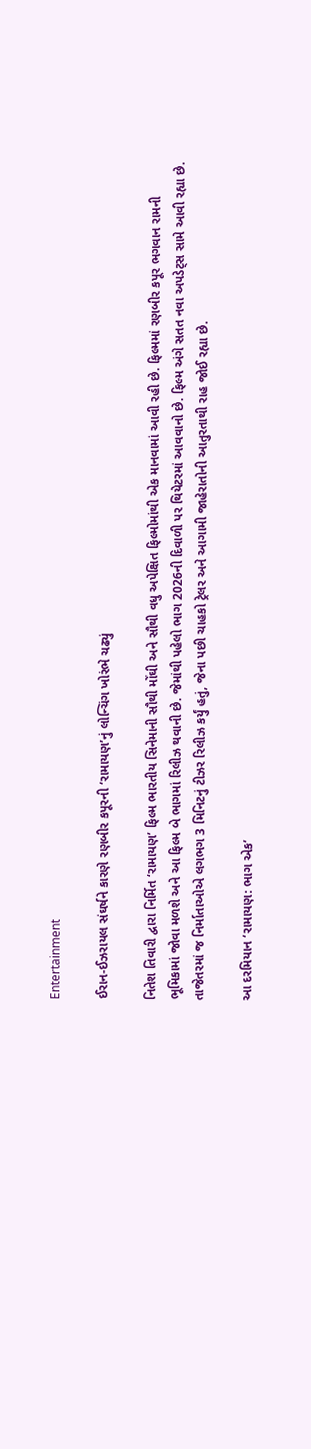Entertainment

ઈરાન-ઈઝરાયલ સંઘર્ષને કારણે રણબીર કપૂરની ‘રામાયણ’નું લોન્ચિંગ ખોરંભે ચઢ્યું

નિતેશ તિવારી દ્વારા નિર્મિત ‘રામાયણ’ ફિલ્મ ભારતીય સિનેમાની સૌથી મોંઘી અને સૌથી વધુ અપેક્ષિત ફિલ્મોમાંથી એક માનવામાં આવી રહી છે. ફિલ્મમાં રણબીર કપૂર ભગવાન રામની ભૂમિકામાં જોવા મળશે અને આ ફિલ્મ બે ભાગમાં રિલીઝ થવાની છે. જેમાંથી પહેલો ભાગ 2026ની દિવાળી પર થિયેટરમાં આવવાનો છે. ફિલ્મ અંગે સતત નવા અપડેટ્સ સામે આવી રહ્યા છે. તાજેતરમાં જ નિર્માતાઓએ લગભગ 3 મિનિટનું ટીઝર રિલીઝ કર્યું હતું, જેના પછી ચાહકો ટ્રેલર અને આગામી જાહેરાતોની આતુરતાથી રાહ જોઈ રહ્યા છે.

આ દરમિયાન ‘રામાયણ: ભાગ એક’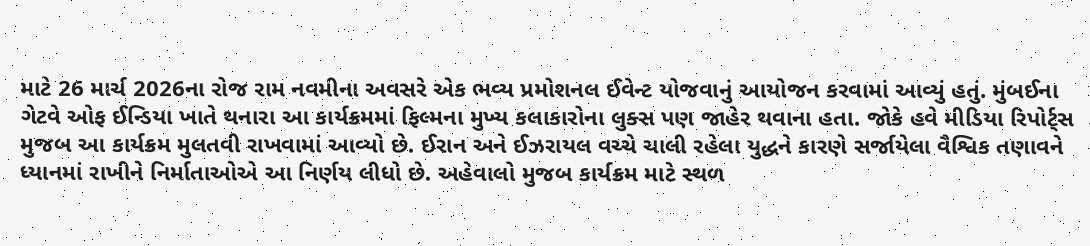માટે 26 માર્ચ 2026ના રોજ રામ નવમીના અવસરે એક ભવ્ય પ્રમોશનલ ઈવેન્ટ યોજવાનું આયોજન કરવામાં આવ્યું હતું. મુંબઈના ગેટવે ઓફ ઈન્ડિયા ખાતે થનારા આ કાર્યક્રમમાં ફિલ્મના મુખ્ય કલાકારોના લુક્સ પણ જાહેર થવાના હતા. જોકે હવે મીડિયા રિપોર્ટ્સ મુજબ આ કાર્યક્રમ મુલતવી રાખવામાં આવ્યો છે. ઈરાન અને ઈઝરાયલ વચ્ચે ચાલી રહેલા યુદ્ધને કારણે સર્જાયેલા વૈશ્વિક તણાવને ધ્યાનમાં રાખીને નિર્માતાઓએ આ નિર્ણય લીધો છે. અહેવાલો મુજબ કાર્યક્રમ માટે સ્થળ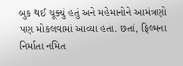બુક થઈ ચૂક્યું હતું અને મહેમાનોને આમંત્રણો પણ મોકલવામાં આવ્યા હતા. છતાં, ફિલ્મના નિર્માતા નમિત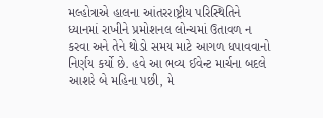મલ્હોત્રાએ હાલના આંતરરાષ્ટ્રીય પરિસ્થિતિને ધ્યાનમાં રાખીને પ્રમોશનલ લોન્ચમાં ઉતાવળ ન કરવા અને તેને થોડો સમય માટે આગળ ધપાવવાનો નિર્ણય કર્યો છે. હવે આ ભવ્ય ઈવેન્ટ માર્ચના બદલે આશરે બે મહિના પછી, મે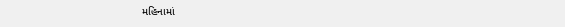મહિનામાં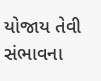યોજાય તેવી સંભાવના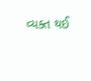વ્યક્ત થઈ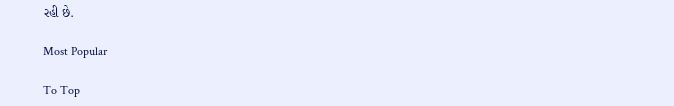રહી છે.

Most Popular

To Top